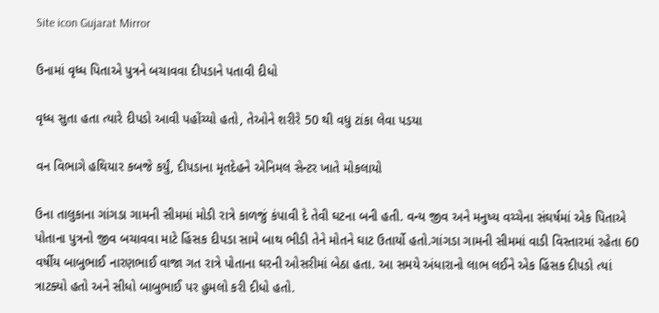Site icon Gujarat Mirror

ઉનામાં વૃધ્ધ પિતાએ પુત્રને બચાવવા દીપડાને પતાવી દીધો

વૃધ્ધ સુતા હતા ત્યારે દીપડો આવી પહોંચ્યો હતો, તેઓને શરીરે 50 થી વધુ ટાંકા લેવા પડયા

વન વિભાગે હથિયાર કબજે કર્યું, દીપડાના મૃતદેહને એનિમલ સેન્ટર ખાતે મોકલાયો

ઉના તાલુકાના ગાંગડા ગામની સીમમાં મોડી રાત્રે કાળજું કંપાવી દે તેવી ઘટના બની હતી. વન્ય જીવ અને મનુષ્ય વચ્ચેના સંઘર્ષમાં એક પિતાએ પોતાના પુત્રનો જીવ બચાવવા માટે હિંસક દીપડા સામે બાથ ભીડી તેને મોતને ઘાટ ઉતાર્યો હતો.ગાંગડા ગામની સીમમાં વાડી વિસ્તારમાં રહેતા 60 વર્ષીય બાબુભાઈ નારણભાઈ વાજા ગત રાત્રે પોતાના ઘરની ઓસરીમાં બેઠા હતા. આ સમયે અંધારાનો લાભ લઈને એક હિંસક દીપડો ત્યાં ત્રાટક્યો હતો અને સીધો બાબુભાઈ પર હુમલો કરી દીધો હતો.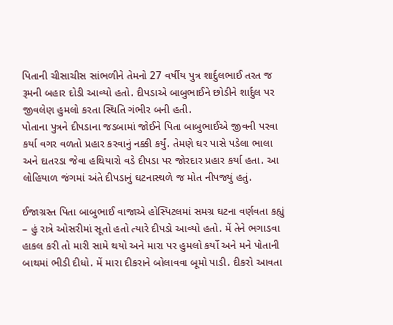પિતાની ચીસાચીસ સાંભળીને તેમનો 27 વર્ષીય પુત્ર શાર્દુલભાઈ તરત જ રૂમની બહાર દોડી આવ્યો હતો. દીપડાએ બાબુભાઈને છોડીને શાર્દુલ પર જીવલેણ હુમલો કરતા સ્થિતિ ગંભીર બની હતી.
પોતાના પુત્રને દીપડાના જડબામાં જોઈને પિતા બાબુભાઈએ જીવની પરવા કર્યા વગર વળતો પ્રહાર કરવાનું નક્કી કર્યું. તેમણે ઘર પાસે પડેલા ભાલા અને દાતરડા જેવા હથિયારો વડે દીપડા પર જોરદાર પ્રહાર કર્યા હતા. આ લોહિયાળ જંગમાં અંતે દીપડાનું ઘટનાસ્થળે જ મોત નીપજ્યું હતું.

ઈજાગ્રસ્ત પિતા બાબુભાઈ વાજાએ હોસ્પિટલમાં સમગ્ર ઘટના વર્ણવતા કહ્યું – હું રાત્રે ઓસરીમાં સૂતો હતો ત્યારે દીપડો આવ્યો હતો. મેં તેને ભગાડવા હાકલ કરી તો મારી સામે થયો અને મારા પર હુમલો કર્યો અને મને પોતાની બાથમાં ભીડી દીધો. મેં મારા દીકરાને બોલાવવા બૂમો પાડી. દીકરો આવતા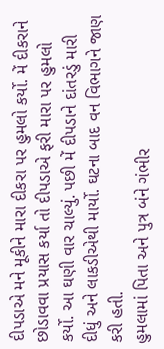દીપડાએ મને મૂકીને મારા દીકરા પર હુમલો કર્યો. મેં દીકરાને છોડાવવા પ્રયાસ કર્યા તો દીપડાએ ફરી મારા પર હુમલો કર્યો. આ ઘણી વાર ચાલ્યું. પછી મેં દીપડાને દાંતરડું મારી દીધું અને લાકડીએથી માર્યો. ઘટના બાદ વન વિભાગને જાણ કરી હતી.
હુમલામાં પિતા અને પુત્ર બંને ગંભીર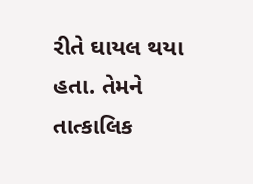રીતે ઘાયલ થયા હતા. તેમને તાત્કાલિક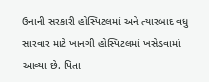ઉનાની સરકારી હોસ્પિટલમાં અને ત્યારબાદ વધુ સારવાર માટે ખાનગી હોસ્પિટલમાં ખસેડવામાં આવ્યા છે. પિતા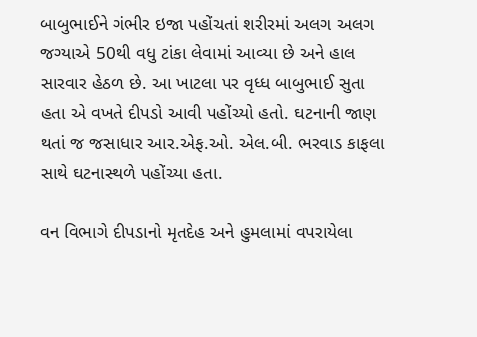બાબુભાઈને ગંભીર ઇજા પહોંચતાં શરીરમાં અલગ અલગ જગ્યાએ 50થી વધુ ટાંકા લેવામાં આવ્યા છે અને હાલ સારવાર હેઠળ છે. આ ખાટલા પર વૃધ્ધ બાબુભાઈ સુતા હતા એ વખતે દીપડો આવી પહોંચ્યો હતો. ઘટનાની જાણ થતાં જ જસાધાર આર.એફ.ઓ. એલ.બી. ભરવાડ કાફલા સાથે ઘટનાસ્થળે પહોંચ્યા હતા.

વન વિભાગે દીપડાનો મૃતદેહ અને હુમલામાં વપરાયેલા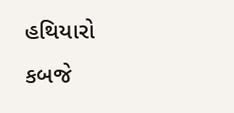હથિયારો કબજે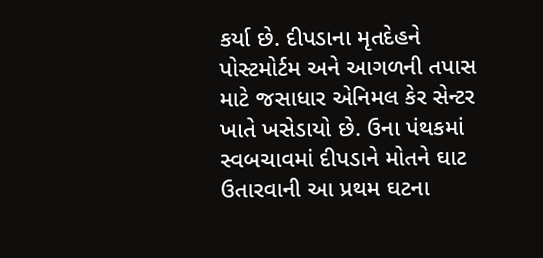કર્યા છે. દીપડાના મૃતદેહને પોસ્ટમોર્ટમ અને આગળની તપાસ માટે જસાધાર એનિમલ કેર સેન્ટર ખાતે ખસેડાયો છે. ઉના પંથકમાં સ્વબચાવમાં દીપડાને મોતને ઘાટ ઉતારવાની આ પ્રથમ ઘટના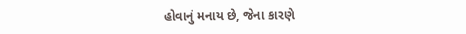હોવાનું મનાય છે, જેના કારણે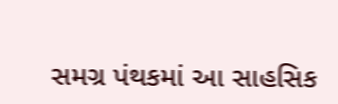સમગ્ર પંથકમાં આ સાહસિક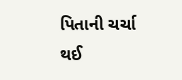પિતાની ચર્ચા થઈ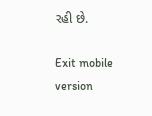રહી છે.

Exit mobile version